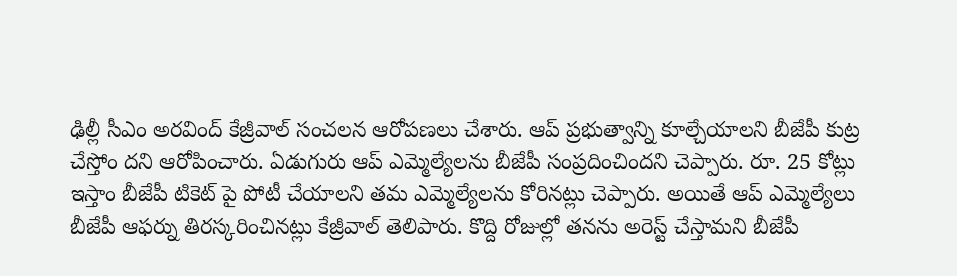ఢిల్లీ సీఎం అరవింద్ కేజ్రీవాల్ సంచలన ఆరోపణలు చేశారు. ఆప్ ప్రభుత్వాన్ని కూల్చేయాలని బీజేపీ కుట్ర చేస్తోం దని ఆరోపించారు. ఏడుగురు ఆప్ ఎమ్మెల్యేలను బీజేపీ సంప్రదించిందని చెప్పారు. రూ. 25 కోట్లు ఇస్తాం బీజేపీ టికెట్ పై పోటీ చేయాలని తమ ఎమ్మెల్యేలను కోరినట్లు చెప్పారు. అయితే ఆప్ ఎమ్మెల్యేలు బీజేపీ ఆఫర్ను తిరస్కరించినట్లు కేజ్రీవాల్ తెలిపారు. కొద్ది రోజుల్లో తనను అరెస్ట్ చేస్తామని బీజేపీ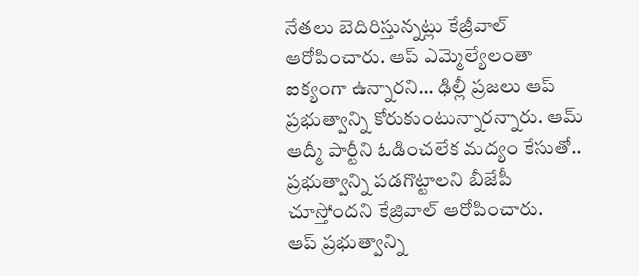నేతలు బెదిరిస్తున్నట్లు కేజ్రీవాల్ ఆరోపించారు. ఆప్ ఎమ్మెల్యేలంతా ఐక్యంగా ఉన్నారని… ఢిల్లీ ప్రజలు ఆప్ ప్రభుత్వాన్ని కోరుకుంటున్నారన్నారు. ఆమ్ ఆద్మీ పార్టీని ఓడించలేక మద్యం కేసుతో.. ప్రభుత్వాన్ని పడగొట్టాలని బీజేపీ చూస్తోందని కేజ్రివాల్ ఆరోపించారు.
ఆప్ ప్రభుత్వాన్ని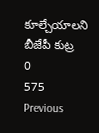కూల్చేయాలని బీజేపీ కుట్ర
0
575
Previous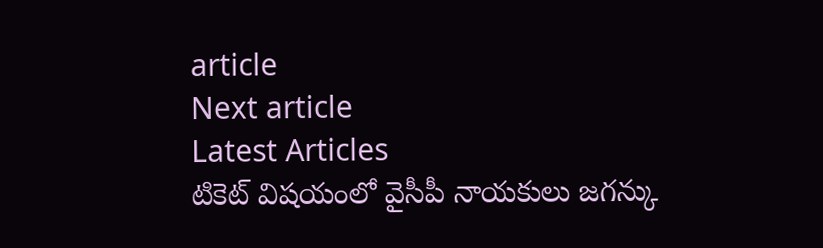article
Next article
Latest Articles
టికెట్ విషయంలో వైసీపీ నాయకులు జగన్కు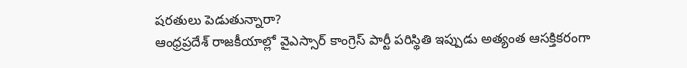షరతులు పెడుతున్నారా?
ఆంధ్రప్రదేశ్ రాజకీయాల్లో వైఎస్సార్ కాంగ్రెస్ పార్టీ పరిస్థితి ఇప్పుడు అత్యంత ఆసక్తికరంగా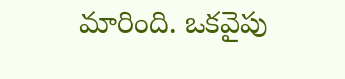మారింది. ఒకవైపు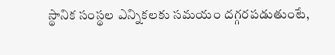స్థానిక సంస్థల ఎన్నికలకు సమయం దగ్గరపడుతుంటే,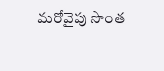మరోవైపు సొంత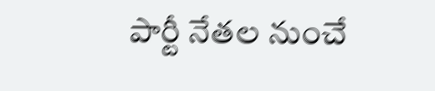పార్టీ నేతల నుంచే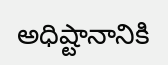అధిష్టానానికి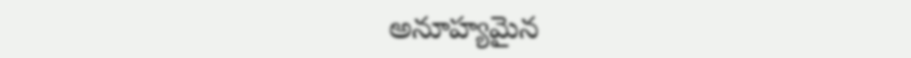అనూహ్యమైన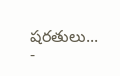షరతులు...
-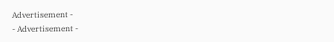Advertisement -
- Advertisement -